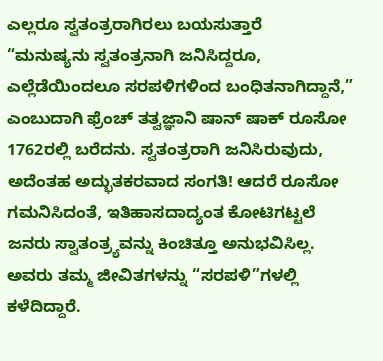ಎಲ್ಲರೂ ಸ್ವತಂತ್ರರಾಗಿರಲು ಬಯಸುತ್ತಾರೆ
“ಮನುಷ್ಯನು ಸ್ವತಂತ್ರನಾಗಿ ಜನಿಸಿದ್ದರೂ, ಎಲ್ಲೆಡೆಯಿಂದಲೂ ಸರಪಳಿಗಳಿಂದ ಬಂಧಿತನಾಗಿದ್ದಾನೆ,” ಎಂಬುದಾಗಿ ಫ್ರೆಂಚ್ ತತ್ವಜ್ಞಾನಿ ಷಾನ್ ಷಾಕ್ ರೂಸೋ 1762ರಲ್ಲಿ ಬರೆದನು. ಸ್ವತಂತ್ರರಾಗಿ ಜನಿಸಿರುವುದು, ಅದೆಂತಹ ಅದ್ಭುತಕರವಾದ ಸಂಗತಿ! ಆದರೆ ರೂಸೋ ಗಮನಿಸಿದಂತೆ, ಇತಿಹಾಸದಾದ್ಯಂತ ಕೋಟಿಗಟ್ಟಲೆ ಜನರು ಸ್ವಾತಂತ್ರ್ಯವನ್ನು ಕಿಂಚಿತ್ತೂ ಅನುಭವಿಸಿಲ್ಲ. ಅವರು ತಮ್ಮ ಜೀವಿತಗಳನ್ನು “ಸರಪಳಿ”ಗಳಲ್ಲಿ ಕಳೆದಿದ್ದಾರೆ.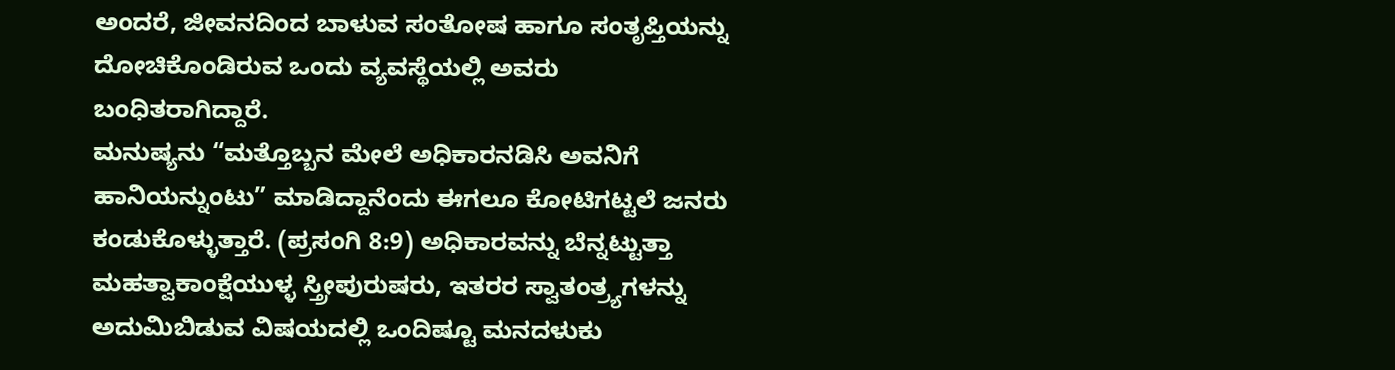ಅಂದರೆ, ಜೀವನದಿಂದ ಬಾಳುವ ಸಂತೋಷ ಹಾಗೂ ಸಂತೃಪ್ತಿಯನ್ನು ದೋಚಿಕೊಂಡಿರುವ ಒಂದು ವ್ಯವಸ್ಥೆಯಲ್ಲಿ ಅವರು ಬಂಧಿತರಾಗಿದ್ದಾರೆ.
ಮನುಷ್ಯನು “ಮತ್ತೊಬ್ಬನ ಮೇಲೆ ಅಧಿಕಾರನಡಿಸಿ ಅವನಿಗೆ ಹಾನಿಯನ್ನುಂಟು” ಮಾಡಿದ್ದಾನೆಂದು ಈಗಲೂ ಕೋಟಿಗಟ್ಟಲೆ ಜನರು ಕಂಡುಕೊಳ್ಳುತ್ತಾರೆ. (ಪ್ರಸಂಗಿ 8:9) ಅಧಿಕಾರವನ್ನು ಬೆನ್ನಟ್ಟುತ್ತಾ ಮಹತ್ವಾಕಾಂಕ್ಷೆಯುಳ್ಳ ಸ್ತ್ರೀಪುರುಷರು, ಇತರರ ಸ್ವಾತಂತ್ರ್ಯಗಳನ್ನು ಅದುಮಿಬಿಡುವ ವಿಷಯದಲ್ಲಿ ಒಂದಿಷ್ಟೂ ಮನದಳುಕು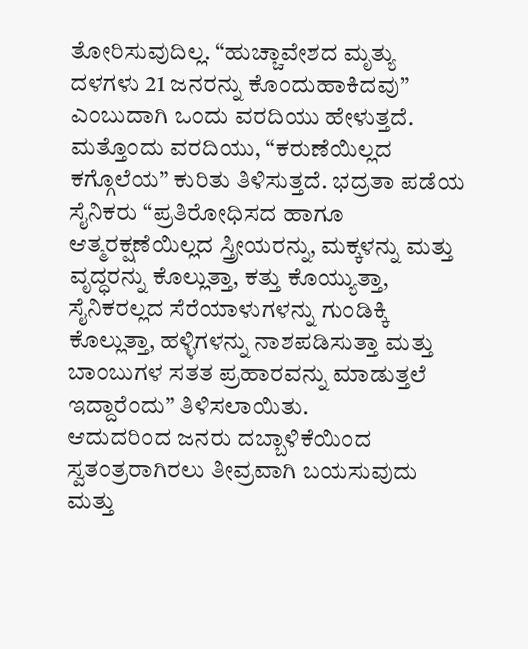ತೋರಿಸುವುದಿಲ್ಲ. “ಹುಚ್ಚಾವೇಶದ ಮೃತ್ಯು ದಳಗಳು 21 ಜನರನ್ನು ಕೊಂದುಹಾಕಿದವು” ಎಂಬುದಾಗಿ ಒಂದು ವರದಿಯು ಹೇಳುತ್ತದೆ. ಮತ್ತೊಂದು ವರದಿಯು, “ಕರುಣೆಯಿಲ್ಲದ ಕಗ್ಗೊಲೆಯ” ಕುರಿತು ತಿಳಿಸುತ್ತದೆ. ಭದ್ರತಾ ಪಡೆಯ ಸೈನಿಕರು “ಪ್ರತಿರೋಧಿಸದ ಹಾಗೂ ಆತ್ಮರಕ್ಷಣೆಯಿಲ್ಲದ ಸ್ತ್ರೀಯರನ್ನು, ಮಕ್ಕಳನ್ನು ಮತ್ತು ವೃದ್ಧರನ್ನು ಕೊಲ್ಲುತ್ತಾ, ಕತ್ತು ಕೊಯ್ಯುತ್ತಾ, ಸೈನಿಕರಲ್ಲದ ಸೆರೆಯಾಳುಗಳನ್ನು ಗುಂಡಿಕ್ಕಿ ಕೊಲ್ಲುತ್ತಾ, ಹಳ್ಳಿಗಳನ್ನು ನಾಶಪಡಿಸುತ್ತಾ ಮತ್ತು ಬಾಂಬುಗಳ ಸತತ ಪ್ರಹಾರವನ್ನು ಮಾಡುತ್ತಲೆ ಇದ್ದಾರೆಂದು” ತಿಳಿಸಲಾಯಿತು.
ಆದುದರಿಂದ ಜನರು ದಬ್ಬಾಳಿಕೆಯಿಂದ ಸ್ವತಂತ್ರರಾಗಿರಲು ತೀವ್ರವಾಗಿ ಬಯಸುವುದು ಮತ್ತು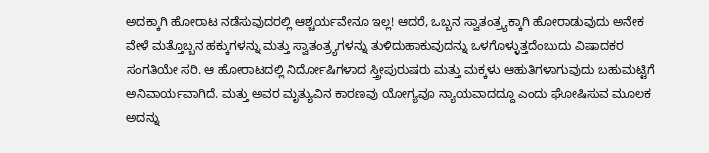ಅದಕ್ಕಾಗಿ ಹೋರಾಟ ನಡೆಸುವುದರಲ್ಲಿ ಆಶ್ಚರ್ಯವೇನೂ ಇಲ್ಲ! ಆದರೆ, ಒಬ್ಬನ ಸ್ವಾತಂತ್ರ್ಯಕ್ಕಾಗಿ ಹೋರಾಡುವುದು ಅನೇಕ ವೇಳೆ ಮತ್ತೊಬ್ಬನ ಹಕ್ಕುಗಳನ್ನು ಮತ್ತು ಸ್ವಾತಂತ್ರ್ಯಗಳನ್ನು ತುಳಿದುಹಾಕುವುದನ್ನು ಒಳಗೊಳ್ಳುತ್ತದೆಂಬುದು ವಿಷಾದಕರ ಸಂಗತಿಯೇ ಸರಿ. ಆ ಹೋರಾಟದಲ್ಲಿ ನಿರ್ದೋಷಿಗಳಾದ ಸ್ತ್ರೀಪುರುಷರು ಮತ್ತು ಮಕ್ಕಳು ಆಹುತಿಗಳಾಗುವುದು ಬಹುಮಟ್ಟಿಗೆ ಅನಿವಾರ್ಯವಾಗಿದೆ. ಮತ್ತು ಅವರ ಮೃತ್ಯುವಿನ ಕಾರಣವು ಯೋಗ್ಯವೂ ನ್ಯಾಯವಾದದ್ದೂ ಎಂದು ಘೋಷಿಸುವ ಮೂಲಕ ಅದನ್ನು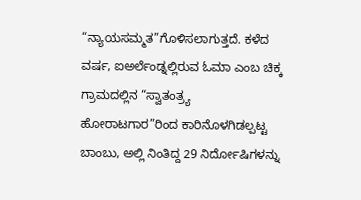“ನ್ಯಾಯಸಮ್ಮತ”ಗೊಳಿಸಲಾಗುತ್ತದೆ. ಕಳೆದ ವರ್ಷ, ಐಅರ್ಲೆಂಡ್ನಲ್ಲಿರುವ ಓಮಾ ಎಂಬ ಚಿಕ್ಕ ಗ್ರಾಮದಲ್ಲಿನ “ಸ್ವಾತಂತ್ರ್ಯ ಹೋರಾಟಗಾರ”ರಿಂದ ಕಾರಿನೊಳಗಿಡಲ್ಪಟ್ಟ ಬಾಂಬು, ಅಲ್ಲಿ ನಿಂತಿದ್ದ 29 ನಿರ್ದೋಷಿಗಳನ್ನು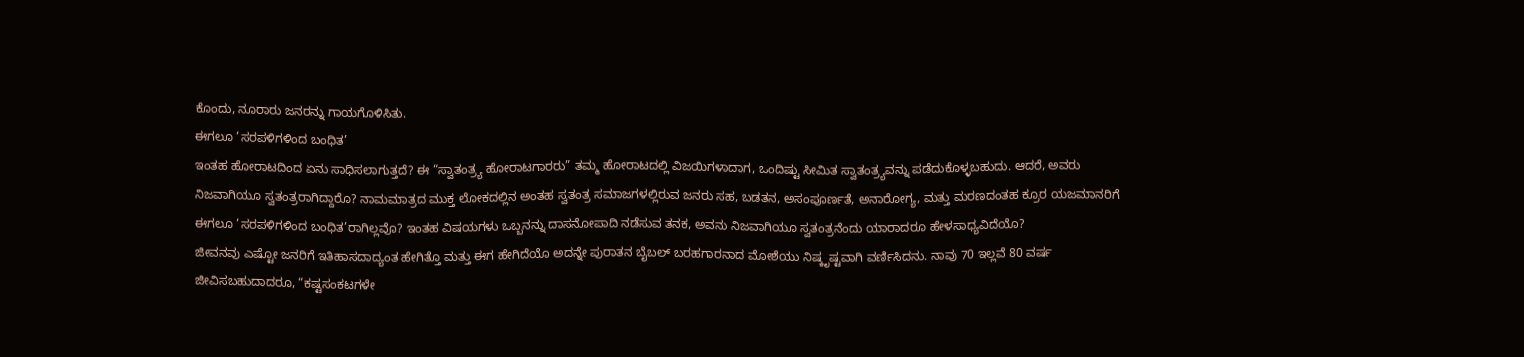ಕೊಂದು, ನೂರಾರು ಜನರನ್ನು ಗಾಯಗೊಳಿಸಿತು.
ಈಗಲೂ ‘ಸರಪಳಿಗಳಿಂದ ಬಂಧಿತ’
ಇಂತಹ ಹೋರಾಟದಿಂದ ಏನು ಸಾಧಿಸಲಾಗುತ್ತದೆ? ಈ “ಸ್ವಾತಂತ್ರ್ಯ ಹೋರಾಟಗಾರರು” ತಮ್ಮ ಹೋರಾಟದಲ್ಲಿ ವಿಜಯಿಗಳಾದಾಗ, ಒಂದಿಷ್ಟು ಸೀಮಿತ ಸ್ವಾತಂತ್ರ್ಯವನ್ನು ಪಡೆದುಕೊಳ್ಳಬಹುದು. ಆದರೆ, ಅವರು ನಿಜವಾಗಿಯೂ ಸ್ವತಂತ್ರರಾಗಿದ್ದಾರೊ? ನಾಮಮಾತ್ರದ ಮುಕ್ತ ಲೋಕದಲ್ಲಿನ ಅಂತಹ ಸ್ವತಂತ್ರ ಸಮಾಜಗಳಲ್ಲಿರುವ ಜನರು ಸಹ, ಬಡತನ, ಅಸಂಪೂರ್ಣತೆ, ಅನಾರೋಗ್ಯ, ಮತ್ತು ಮರಣದಂತಹ ಕ್ರೂರ ಯಜಮಾನರಿಗೆ ಈಗಲೂ ‘ಸರಪಳಿಗಳಿಂದ ಬಂಧಿತ’ರಾಗಿಲ್ಲವೊ? ಇಂತಹ ವಿಷಯಗಳು ಒಬ್ಬನನ್ನು ದಾಸನೋಪಾದಿ ನಡೆಸುವ ತನಕ, ಅವನು ನಿಜವಾಗಿಯೂ ಸ್ವತಂತ್ರನೆಂದು ಯಾರಾದರೂ ಹೇಳಸಾಧ್ಯವಿದೆಯೊ?
ಜೀವನವು ಎಷ್ಟೋ ಜನರಿಗೆ ಇತಿಹಾಸದಾದ್ಯಂತ ಹೇಗಿತ್ತೊ ಮತ್ತು ಈಗ ಹೇಗಿದೆಯೊ ಅದನ್ನೇ ಪುರಾತನ ಬೈಬಲ್ ಬರಹಗಾರನಾದ ಮೋಶೆಯು ನಿಷ್ಕೃಷ್ಟವಾಗಿ ವರ್ಣಿಸಿದನು. ನಾವು 70 ಇಲ್ಲವೆ 80 ವರ್ಷ ಜೀವಿಸಬಹುದಾದರೂ, “ಕಷ್ಟಸಂಕಟಗಳೇ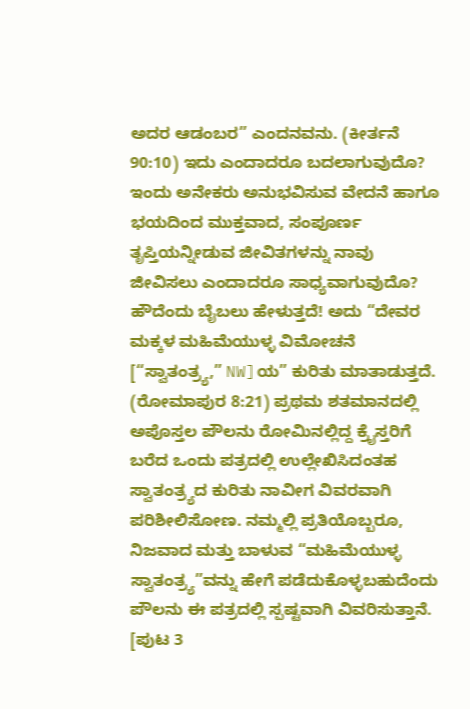ಅದರ ಆಡಂಬರ” ಎಂದನವನು. (ಕೀರ್ತನೆ 90:10) ಇದು ಎಂದಾದರೂ ಬದಲಾಗುವುದೊ? ಇಂದು ಅನೇಕರು ಅನುಭವಿಸುವ ವೇದನೆ ಹಾಗೂ ಭಯದಿಂದ ಮುಕ್ತವಾದ, ಸಂಪೂರ್ಣ ತೃಪ್ತಿಯನ್ನೀಡುವ ಜೀವಿತಗಳನ್ನು ನಾವು ಜೀವಿಸಲು ಎಂದಾದರೂ ಸಾಧ್ಯವಾಗುವುದೊ?
ಹೌದೆಂದು ಬೈಬಲು ಹೇಳುತ್ತದೆ! ಅದು “ದೇವರ ಮಕ್ಕಳ ಮಹಿಮೆಯುಳ್ಳ ವಿಮೋಚನೆ [“ಸ್ವಾತಂತ್ರ್ಯ,” NW]ಯ” ಕುರಿತು ಮಾತಾಡುತ್ತದೆ. (ರೋಮಾಪುರ 8:21) ಪ್ರಥಮ ಶತಮಾನದಲ್ಲಿ ಅಪೊಸ್ತಲ ಪೌಲನು ರೋಮಿನಲ್ಲಿದ್ದ ಕ್ರೈಸ್ತರಿಗೆ ಬರೆದ ಒಂದು ಪತ್ರದಲ್ಲಿ ಉಲ್ಲೇಖಿಸಿದಂತಹ ಸ್ವಾತಂತ್ರ್ಯದ ಕುರಿತು ನಾವೀಗ ವಿವರವಾಗಿ ಪರಿಶೀಲಿಸೋಣ. ನಮ್ಮಲ್ಲಿ ಪ್ರತಿಯೊಬ್ಬರೂ, ನಿಜವಾದ ಮತ್ತು ಬಾಳುವ “ಮಹಿಮೆಯುಳ್ಳ ಸ್ವಾತಂತ್ರ್ಯ”ವನ್ನು ಹೇಗೆ ಪಡೆದುಕೊಳ್ಳಬಹುದೆಂದು ಪೌಲನು ಈ ಪತ್ರದಲ್ಲಿ ಸ್ಪಷ್ಟವಾಗಿ ವಿವರಿಸುತ್ತಾನೆ.
[ಪುಟ 3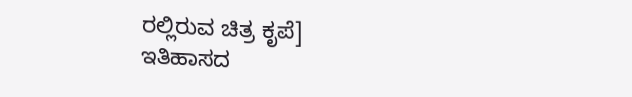ರಲ್ಲಿರುವ ಚಿತ್ರ ಕೃಪೆ]
ಇತಿಹಾಸದ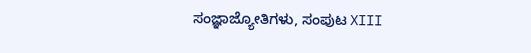ಸಂಜ್ಞಾಜ್ಯೋತಿಗಳು, ಸಂಪುಟ XIII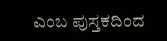ಎಂಬ ಪುಸ್ತಕದಿಂದ